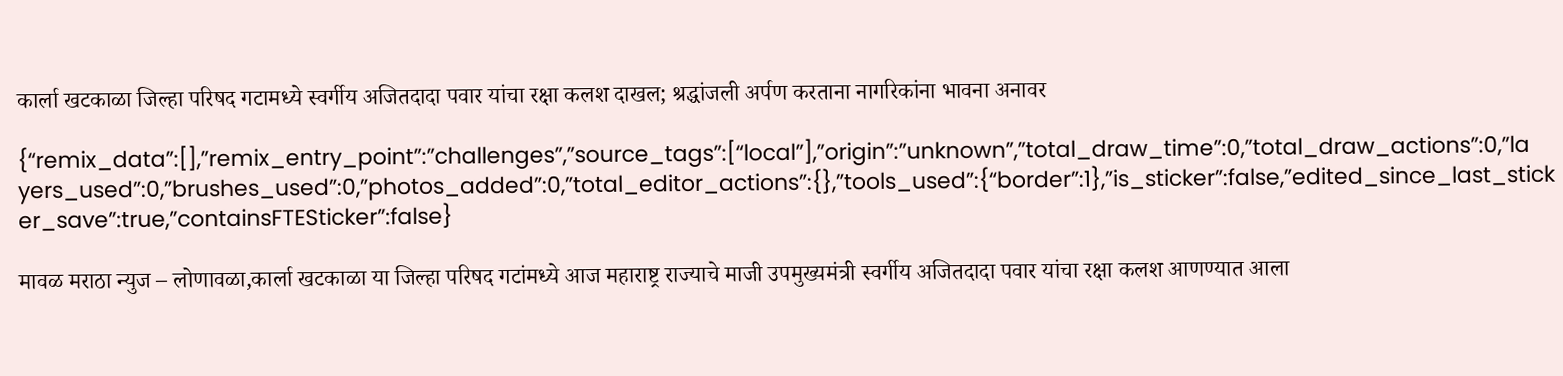कार्ला खटकाळा जिल्हा परिषद गटामध्ये स्वर्गीय अजितदादा पवार यांचा रक्षा कलश दाखल; श्रद्धांजली अर्पण करताना नागरिकांना भावना अनावर

{“remix_data”:[],”remix_entry_point”:”challenges”,”source_tags”:[“local”],”origin”:”unknown”,”total_draw_time”:0,”total_draw_actions”:0,”layers_used”:0,”brushes_used”:0,”photos_added”:0,”total_editor_actions”:{},”tools_used”:{“border”:1},”is_sticker”:false,”edited_since_last_sticker_save”:true,”containsFTESticker”:false}

मावळ मराठा न्युज – लोणावळा,कार्ला खटकाळा या जिल्हा परिषद गटांमध्ये आज महाराष्ट्र राज्याचे माजी उपमुख्यमंत्री स्वर्गीय अजितदादा पवार यांचा रक्षा कलश आणण्यात आला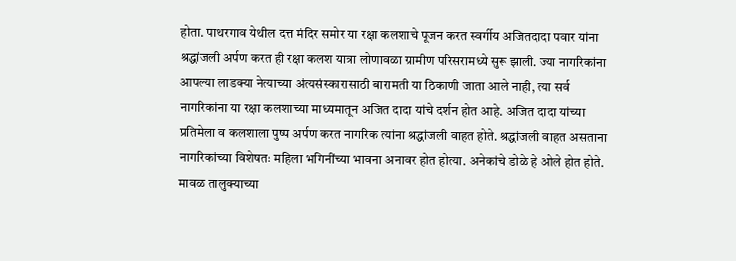होता. पाथरगाव येथील दत्त मंदिर समोर या रक्षा कलशाचे पूजन करत स्वर्गीय अजितदादा पवार यांना श्रद्धांजली अर्पण करत ही रक्षा कलश यात्रा लोणावळा ग्रामीण परिसरामध्ये सुरू झाली. ज्या नागरिकांना आपल्या लाडक्या नेत्याच्या अंत्यसंस्कारासाठी बारामती या ठिकाणी जाता आले नाही, त्या सर्व नागरिकांना या रक्षा कलशाच्या माध्यमातून अजित दादा यांचे दर्शन होत आहे. अजित दादा यांच्या प्रतिमेला व कलशाला पुष्प अर्पण करत नागरिक त्यांना श्रद्धांजली वाहत होते. श्रद्धांजली वाहत असताना नागरिकांच्या विशेषतः महिला भगिनींच्या भावना अनावर होत होत्या. अनेकांचे डोळे हे ओले होत होते. मावळ तालुक्याच्या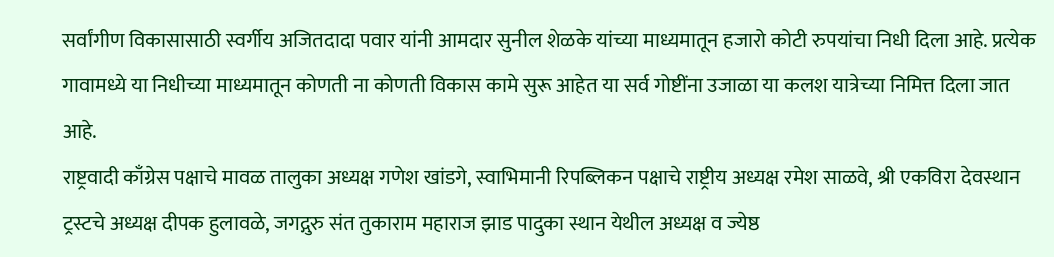सर्वांगीण विकासासाठी स्वर्गीय अजितदादा पवार यांनी आमदार सुनील शेळके यांच्या माध्यमातून हजारो कोटी रुपयांचा निधी दिला आहे. प्रत्येक गावामध्ये या निधीच्या माध्यमातून कोणती ना कोणती विकास कामे सुरू आहेत या सर्व गोष्टींना उजाळा या कलश यात्रेच्या निमित्त दिला जात आहे.
राष्ट्रवादी काँग्रेस पक्षाचे मावळ तालुका अध्यक्ष गणेश खांडगे, स्वाभिमानी रिपब्लिकन पक्षाचे राष्ट्रीय अध्यक्ष रमेश साळवे, श्री एकविरा देवस्थान ट्रस्टचे अध्यक्ष दीपक हुलावळे, जगद्गुरु संत तुकाराम महाराज झाड पादुका स्थान येथील अध्यक्ष व ज्येष्ठ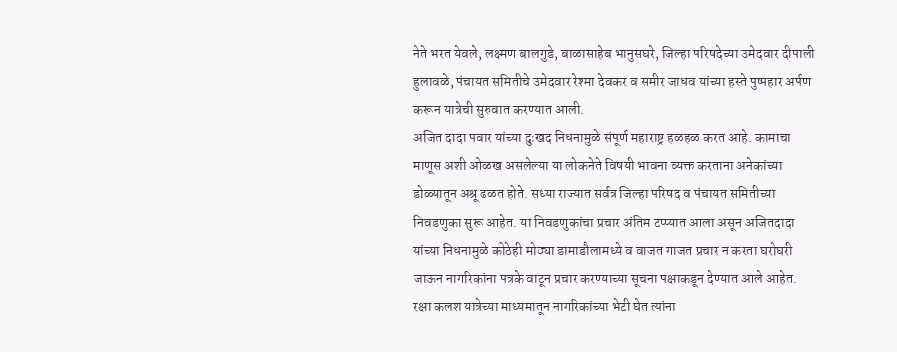नेते भरत येवले, लक्ष्मण बालगुडे, बाळासाहेब भानुसघरे, जिल्हा परिषदेच्या उमेदवार दीपाली हुलावळे, पंचायत समितीचे उमेदवार रेश्मा देवकर व समीर जाधव यांच्या हस्ते पुष्पहार अर्पण करून यात्रेची सुरुवात करण्यात आली.
अजित दादा पवार यांच्या दुःखद निधनामुळे संपूर्ण महाराष्ट्र हळहळ करत आहे. कामाचा माणूस अशी ओळख असलेल्या या लोकनेते विषयी भावना व्यक्त करताना अनेकांच्या डोळ्यातून अश्रू ढळत होते. सध्या राज्यात सर्वत्र जिल्हा परिषद व पंचायत समितीच्या निवडणुका सुरू आहेत. या निवडणुकांचा प्रचार अंतिम टप्प्यात आला असून अजितदादा यांच्या निधनामुळे कोठेही मोठ्या डामाडौलामध्ये व वाजत गाजत प्रचार न करता घरोघरी जाऊन नागरिकांना पत्रके वाटून प्रचार करण्याच्या सूचना पक्षाकडून देण्यात आले आहेत. रक्षा कलश यात्रेच्या माध्यमातून नागरिकांच्या भेटी घेत त्यांना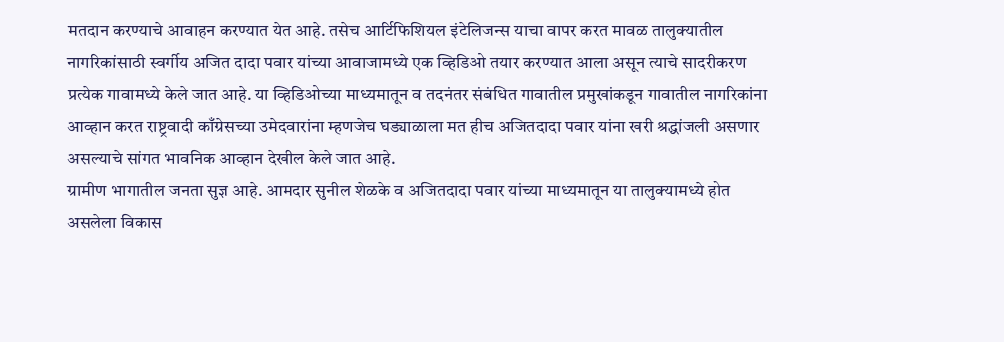मतदान करण्याचे आवाहन करण्यात येत आहे. तसेच आर्टिफिशियल इंटेलिजन्स याचा वापर करत मावळ तालुक्यातील नागरिकांसाठी स्वर्गीय अजित दादा पवार यांच्या आवाजामध्ये एक व्हिडिओ तयार करण्यात आला असून त्याचे सादरीकरण प्रत्येक गावामध्ये केले जात आहे. या व्हिडिओच्या माध्यमातून व तदनंतर संबंधित गावातील प्रमुखांकडून गावातील नागरिकांना आव्हान करत राष्ट्रवादी काँग्रेसच्या उमेदवारांना म्हणजेच घड्याळाला मत हीच अजितदादा पवार यांना खरी श्रद्धांजली असणार असल्याचे सांगत भावनिक आव्हान देखील केले जात आहे.
ग्रामीण भागातील जनता सुज्ञ आहे. आमदार सुनील शेळके व अजितदादा पवार यांच्या माध्यमातून या तालुक्यामध्ये होत असलेला विकास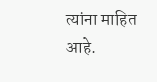त्यांना माहित आहे.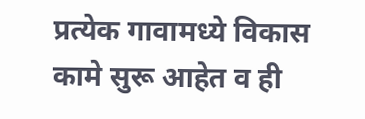प्रत्येक गावामध्ये विकास कामे सुरू आहेत व ही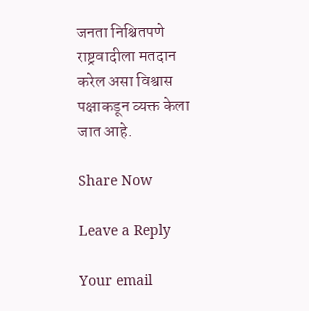जनता निश्चितपणे राष्ट्रवादीला मतदान करेल असा विश्वास पक्षाकडून व्यक्त केला जात आहे.

Share Now

Leave a Reply

Your email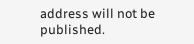address will not be published.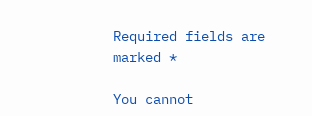Required fields are marked *

You cannot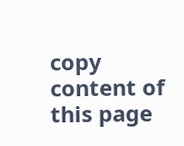copy content of this page